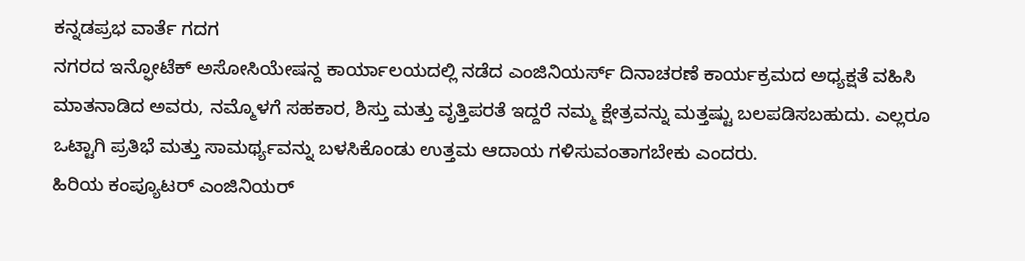ಕನ್ನಡಪ್ರಭ ವಾರ್ತೆ ಗದಗ
ನಗರದ ಇನ್ಫೋಟೆಕ್ ಅಸೋಸಿಯೇಷನ್ದ ಕಾರ್ಯಾಲಯದಲ್ಲಿ ನಡೆದ ಎಂಜಿನಿಯರ್ಸ್ ದಿನಾಚರಣೆ ಕಾರ್ಯಕ್ರಮದ ಅಧ್ಯಕ್ಷತೆ ವಹಿಸಿ ಮಾತನಾಡಿದ ಅವರು, ನಮ್ಮೊಳಗೆ ಸಹಕಾರ, ಶಿಸ್ತು ಮತ್ತು ವೃತ್ತಿಪರತೆ ಇದ್ದರೆ ನಮ್ಮ ಕ್ಷೇತ್ರವನ್ನು ಮತ್ತಷ್ಟು ಬಲಪಡಿಸಬಹುದು. ಎಲ್ಲರೂ ಒಟ್ಟಾಗಿ ಪ್ರತಿಭೆ ಮತ್ತು ಸಾಮರ್ಥ್ಯವನ್ನು ಬಳಸಿಕೊಂಡು ಉತ್ತಮ ಆದಾಯ ಗಳಿಸುವಂತಾಗಬೇಕು ಎಂದರು.
ಹಿರಿಯ ಕಂಪ್ಯೂಟರ್ ಎಂಜಿನಿಯರ್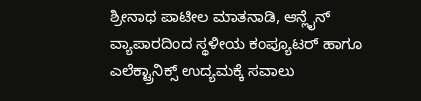ಶ್ರೀನಾಥ ಪಾಟೀಲ ಮಾತನಾಡಿ, ಆನ್ಲೈನ್ ವ್ಯಾಪಾರದಿಂದ ಸ್ಥಳೀಯ ಕಂಪ್ಯೂಟರ್ ಹಾಗೂ ಎಲೆಕ್ಟ್ರಾನಿಕ್ಸ್ ಉದ್ಯಮಕ್ಕೆ ಸವಾಲು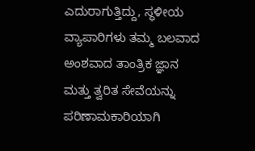ಎದುರಾಗುತ್ತಿದ್ದು, ಸ್ಥಳೀಯ ವ್ಯಾಪಾರಿಗಳು ತಮ್ಮ ಬಲವಾದ ಅಂಶವಾದ ತಾಂತ್ರಿಕ ಜ್ಞಾನ ಮತ್ತು ತ್ವರಿತ ಸೇವೆಯನ್ನು ಪರಿಣಾಮಕಾರಿಯಾಗಿ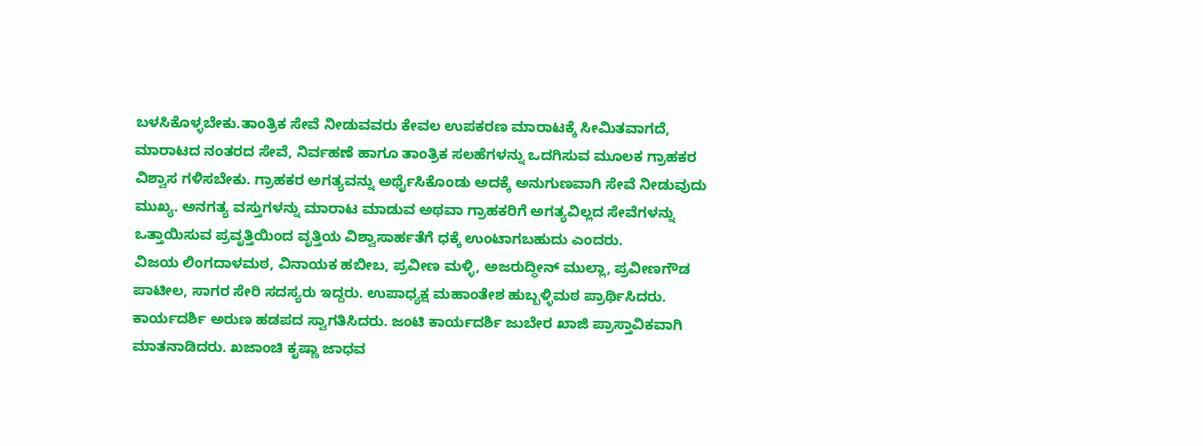ಬಳಸಿಕೊಳ್ಳಬೇಕು.ತಾಂತ್ರಿಕ ಸೇವೆ ನೀಡುವವರು ಕೇವಲ ಉಪಕರಣ ಮಾರಾಟಕ್ಕೆ ಸೀಮಿತವಾಗದೆ, ಮಾರಾಟದ ನಂತರದ ಸೇವೆ, ನಿರ್ವಹಣೆ ಹಾಗೂ ತಾಂತ್ರಿಕ ಸಲಹೆಗಳನ್ನು ಒದಗಿಸುವ ಮೂಲಕ ಗ್ರಾಹಕರ ವಿಶ್ವಾಸ ಗಳಿಸಬೇಕು. ಗ್ರಾಹಕರ ಅಗತ್ಯವನ್ನು ಅರ್ಥೈಸಿಕೊಂಡು ಅದಕ್ಕೆ ಅನುಗುಣವಾಗಿ ಸೇವೆ ನೀಡುವುದು ಮುಖ್ಯ. ಅನಗತ್ಯ ವಸ್ತುಗಳನ್ನು ಮಾರಾಟ ಮಾಡುವ ಅಥವಾ ಗ್ರಾಹಕರಿಗೆ ಅಗತ್ಯವಿಲ್ಲದ ಸೇವೆಗಳನ್ನು ಒತ್ತಾಯಿಸುವ ಪ್ರವೃತ್ತಿಯಿಂದ ವೃತ್ತಿಯ ವಿಶ್ವಾಸಾರ್ಹತೆಗೆ ಧಕ್ಕೆ ಉಂಟಾಗಬಹುದು ಎಂದರು.
ವಿಜಯ ಲಿಂಗದಾಳಮಠ, ವಿನಾಯಕ ಹಬೀಬ, ಪ್ರವೀಣ ಮಳ್ಳಿ, ಅಜರುದ್ಧೀನ್ ಮುಲ್ಲಾ, ಪ್ರವೀಣಗೌಡ ಪಾಟೀಲ, ಸಾಗರ ಸೇರಿ ಸದಸ್ಯರು ಇದ್ದರು. ಉಪಾಧ್ಯಕ್ಷ ಮಹಾಂತೇಶ ಹುಬ್ಬಳ್ಳಿಮಠ ಪ್ರಾರ್ಥಿಸಿದರು. ಕಾರ್ಯದರ್ಶಿ ಅರುಣ ಹಡಪದ ಸ್ವಾಗತಿಸಿದರು. ಜಂಟಿ ಕಾರ್ಯದರ್ಶಿ ಜುಬೇರ ಖಾಜಿ ಪ್ರಾಸ್ತಾವಿಕವಾಗಿ ಮಾತನಾಡಿದರು. ಖಜಾಂಚಿ ಕೃಷ್ಣಾ ಜಾಧವ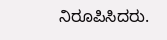ನಿರೂಪಿಸಿದರು.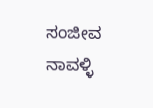ಸಂಜೀವ ನಾವಳ್ಳಿ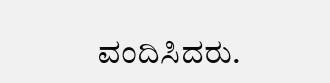ವಂದಿಸಿದರು.